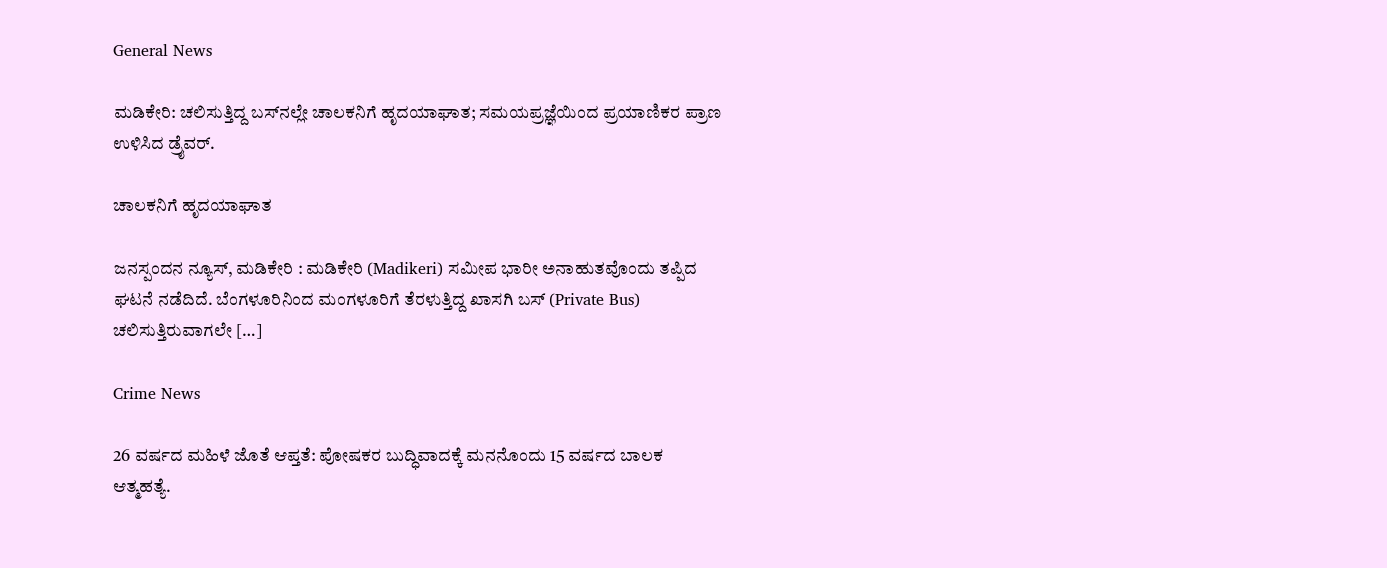General News

ಮಡಿಕೇರಿ: ಚಲಿಸುತ್ತಿದ್ದ ಬಸ್‌ನಲ್ಲೇ ಚಾಲಕನಿಗೆ ಹೃದಯಾಘಾತ; ಸಮಯಪ್ರಜ್ಞೆಯಿಂದ ಪ್ರಯಾಣಿಕರ ಪ್ರಾಣ ಉಳಿಸಿದ ಡ್ರೈವರ್.

ಚಾಲಕನಿಗೆ ಹೃದಯಾಘಾತ

ಜನಸ್ಪಂದನ ನ್ಯೂಸ್‌, ಮಡಿಕೇರಿ : ಮಡಿಕೇರಿ (Madikeri) ಸಮೀಪ ಭಾರೀ ಅನಾಹುತವೊಂದು ತಪ್ಪಿದ ಘಟನೆ ನಡೆದಿದೆ. ಬೆಂಗಳೂರಿನಿಂದ ಮಂಗಳೂರಿಗೆ ತೆರಳುತ್ತಿದ್ದ ಖಾಸಗಿ ಬಸ್‌ (Private Bus) ಚಲಿಸುತ್ತಿರುವಾಗಲೇ […]

Crime News

26 ವರ್ಷದ ಮಹಿಳೆ ಜೊತೆ ಆಪ್ತತೆ: ಪೋಷಕರ ಬುದ್ಧಿವಾದಕ್ಕೆ ಮನನೊಂದು 15 ವರ್ಷದ ಬಾಲಕ ಆತ್ಮಹತ್ಯೆ.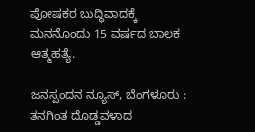ಪೋಷಕರ ಬುದ್ಧಿವಾದಕ್ಕೆ ಮನನೊಂದು 15 ವರ್ಷದ ಬಾಲಕ ಆತ್ಮಹತ್ಯೆ.

ಜನಸ್ಪಂದನ ನ್ಯೂಸ್‌, ಬೆಂಗಳೂರು : ತನಗಿಂತ ದೊಡ್ಡವಳಾದ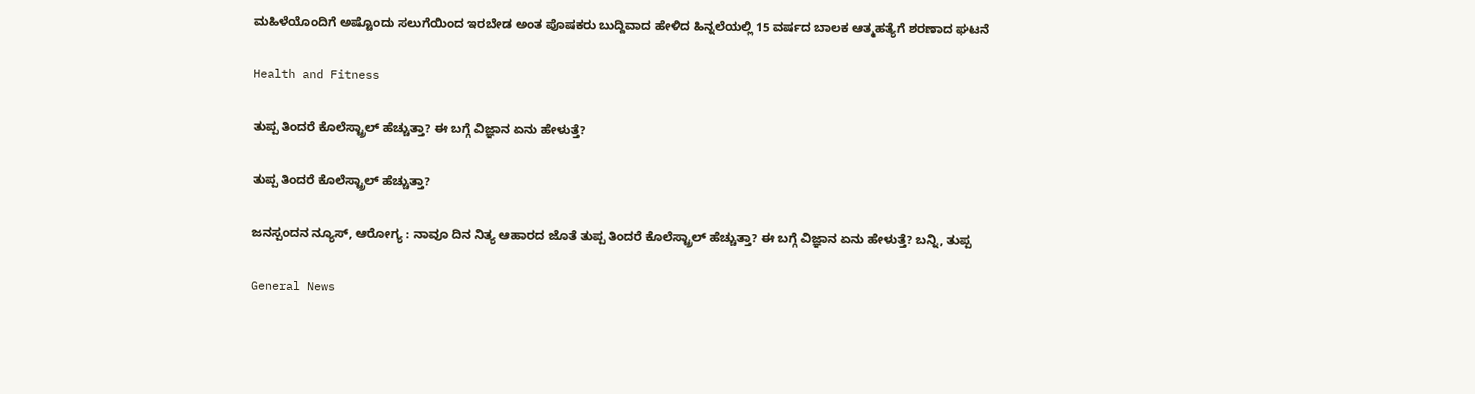ಮಹಿಳೆಯೊಂದಿಗೆ ಅಷ್ಟೊಂದು ಸಲುಗೆಯಿಂದ ಇರಬೇಡ ಅಂತ ಪೊಷಕರು ಬುದ್ದಿವಾದ ಹೇಳಿದ ಹಿನ್ನಲೆಯಲ್ಲಿ 15 ವರ್ಷದ ಬಾಲಕ ಆತ್ಮಹತ್ಯೆಗೆ ಶರಣಾದ ಘಟನೆ

Health and Fitness

ತುಪ್ಪ ತಿಂದರೆ ಕೊಲೆಸ್ಟ್ರಾಲ್ ಹೆಚ್ಚುತ್ತಾ? ಈ ಬಗ್ಗೆ ವಿಜ್ಞಾನ ಏನು ಹೇಳುತ್ತೆ?

ತುಪ್ಪ ತಿಂದರೆ ಕೊಲೆಸ್ಟ್ರಾಲ್ ಹೆಚ್ಚುತ್ತಾ?

ಜನಸ್ಪಂದನ ನ್ಯೂಸ್‌, ಆರೋಗ್ಯ : ನಾವೂ ದಿನ ನಿತ್ಯ ಆಹಾರದ ಜೊತೆ ತುಪ್ಪ ತಿಂದರೆ ಕೊಲೆಸ್ಟ್ರಾಲ್ ಹೆಚ್ಚುತ್ತಾ? ಈ ಬಗ್ಗೆ ವಿಜ್ಞಾನ ಏನು ಹೇಳುತ್ತೆ? ಬನ್ನಿ, ತುಪ್ಪ

General News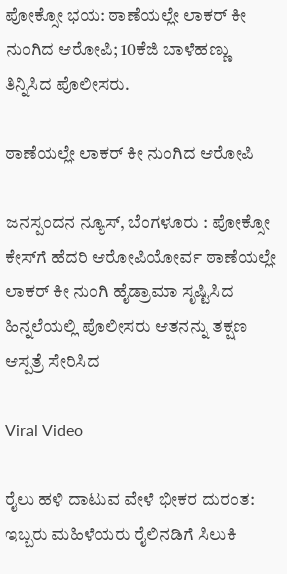ಪೋಕ್ಸೋ ಭಯ: ಠಾಣೆಯಲ್ಲೇ ಲಾಕರ್ ಕೀ ನುಂಗಿದ ಆರೋಪಿ; 10ಕೆಜಿ ಬಾಳೆಹಣ್ಣು ತಿನ್ನಿಸಿದ ಪೊಲೀಸರು.

ಠಾಣೆಯಲ್ಲೇ ಲಾಕರ್ ಕೀ ನುಂಗಿದ ಆರೋಪಿ

ಜನಸ್ಪಂದನ ನ್ಯೂಸ್‌, ಬೆಂಗಳೂರು : ಪೋಕ್ಸೋ ಕೇಸ್‌ಗೆ ಹೆದರಿ ಆರೋಪಿಯೋರ್ವ ಠಾಣೆಯಲ್ಲೇ ಲಾಕರ್ ಕೀ ನುಂಗಿ ಹೈಡ್ರಾಮಾ ಸೃಷ್ಟಿಸಿದ ಹಿನ್ನಲೆಯಲ್ಲಿ ಪೊಲೀಸರು ಆತನನ್ನು ತಕ್ಷಣ ಆಸ್ಪತ್ರೆ ಸೇರಿಸಿದ

Viral Video

ರೈಲು ಹಳಿ ದಾಟುವ ವೇಳೆ ಭೀಕರ ದುರಂತ: ಇಬ್ಬರು ಮಹಿಳೆಯರು ರೈಲಿನಡಿಗೆ ಸಿಲುಕಿ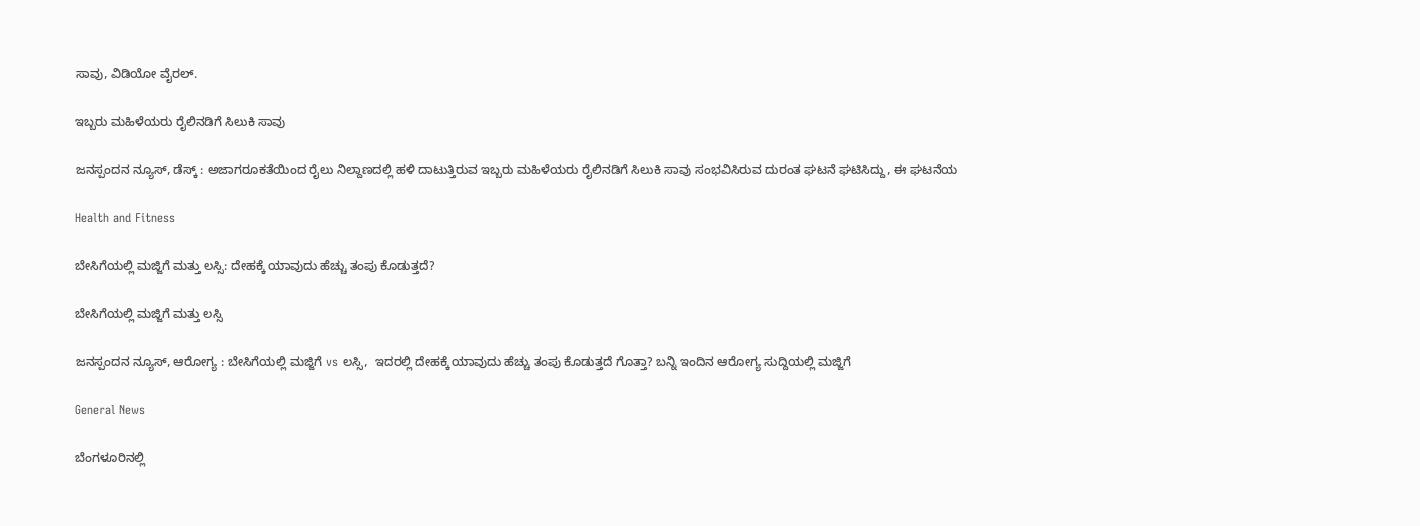ಸಾವು, ವಿಡಿಯೋ ವೈರಲ್.

ಇಬ್ಬರು ಮಹಿಳೆಯರು ರೈಲಿನಡಿಗೆ ಸಿಲುಕಿ ಸಾವು

ಜನಸ್ಪಂದನ ನ್ಯೂಸ್‌, ಡೆಸ್ಕ್‌ : ಅಜಾಗರೂಕತೆಯಿಂದ ರೈಲು ನಿಲ್ದಾಣದಲ್ಲಿ ಹಳಿ ದಾಟುತ್ತಿರುವ ಇಬ್ಬರು ಮಹಿಳೆಯರು ರೈಲಿನಡಿಗೆ ಸಿಲುಕಿ ಸಾವು ಸಂಭವಿಸಿರುವ ದುರಂತ ಘಟನೆ ಘಟಿಸಿದ್ದು, ಈ ಘಟನೆಯ

Health and Fitness

ಬೇಸಿಗೆಯಲ್ಲಿ ಮಜ್ಜಿಗೆ ಮತ್ತು ಲಸ್ಸಿ: ದೇಹಕ್ಕೆ ಯಾವುದು ಹೆಚ್ಚು ತಂಪು ಕೊಡುತ್ತದೆ?

ಬೇಸಿಗೆಯಲ್ಲಿ ಮಜ್ಜಿಗೆ ಮತ್ತು ಲಸ್ಸಿ

ಜನಸ್ಪಂದನ ನ್ಯೂಸ್‌, ಆರೋಗ್ಯ : ಬೇಸಿಗೆಯಲ್ಲಿ ಮಜ್ಜಿಗೆ vs ಲಸ್ಸಿ,  ಇದರಲ್ಲಿ ದೇಹಕ್ಕೆ ಯಾವುದು ಹೆಚ್ಚು ತಂಪು ಕೊಡುತ್ತದೆ ಗೊತ್ತಾ? ಬನ್ನಿ ಇಂದಿನ ಆರೋಗ್ಯ ಸುದ್ದಿಯಲ್ಲಿ ಮಜ್ಜಿಗೆ

General News

ಬೆಂಗಳೂರಿನಲ್ಲಿ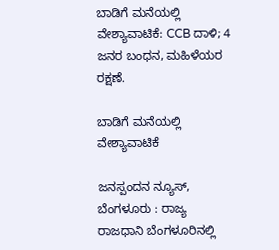ಬಾಡಿಗೆ ಮನೆಯಲ್ಲಿ ವೇಶ್ಯಾವಾಟಿಕೆ: CCB ದಾಳಿ; 4 ಜನರ ಬಂಧನ, ಮಹಿಳೆಯರ ರಕ್ಷಣೆ.

ಬಾಡಿಗೆ ಮನೆಯಲ್ಲಿ ವೇಶ್ಯಾವಾಟಿಕೆ

ಜನಸ್ಪಂದನ ನ್ಯೂಸ್‌, ಬೆಂಗಳೂರು : ರಾಜ್ಯ ರಾಜಧಾನಿ ಬೆಂಗಳೂರಿನಲ್ಲಿ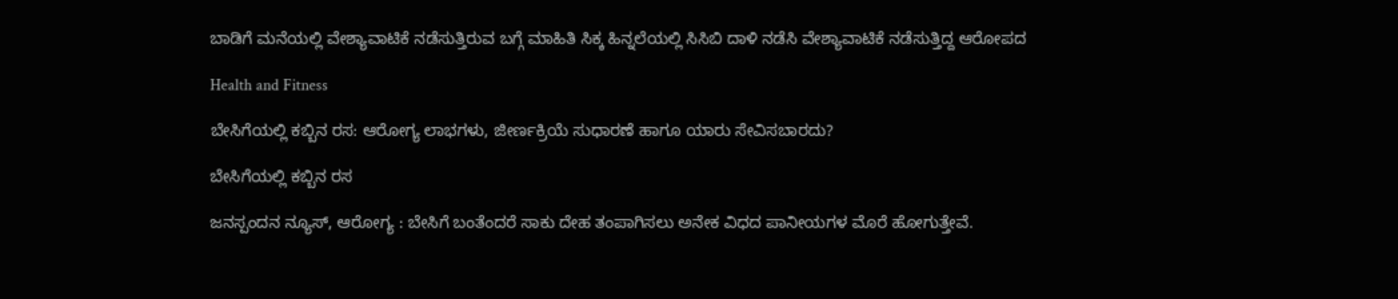ಬಾಡಿಗೆ ಮನೆಯಲ್ಲಿ ವೇಶ್ಯಾವಾಟಿಕೆ ನಡೆಸುತ್ತಿರುವ ಬಗ್ಗೆ ಮಾಹಿತಿ ಸಿಕ್ಕ ಹಿನ್ನಲೆಯಲ್ಲಿ ಸಿಸಿಬಿ ದಾಳಿ ನಡೆಸಿ ವೇಶ್ಯಾವಾಟಿಕೆ ನಡೆಸುತ್ತಿದ್ದ ಆರೋಪದ

Health and Fitness

ಬೇಸಿಗೆಯಲ್ಲಿ ಕಬ್ಬಿನ ರಸ: ಆರೋಗ್ಯ ಲಾಭಗಳು, ಜೀರ್ಣಕ್ರಿಯೆ ಸುಧಾರಣೆ ಹಾಗೂ ಯಾರು ಸೇವಿಸಬಾರದು?

ಬೇಸಿಗೆಯಲ್ಲಿ ಕಬ್ಬಿನ ರಸ

ಜನಸ್ಪಂದನ ನ್ಯೂಸ್, ಆರೋಗ್ಯ : ಬೇಸಿಗೆ ಬಂತೆಂದರೆ ಸಾಕು ದೇಹ ತಂಪಾಗಿಸಲು ಅನೇಕ ವಿಧದ ಪಾನೀಯಗಳ ಮೊರೆ ಹೋಗುತ್ತೇವೆ.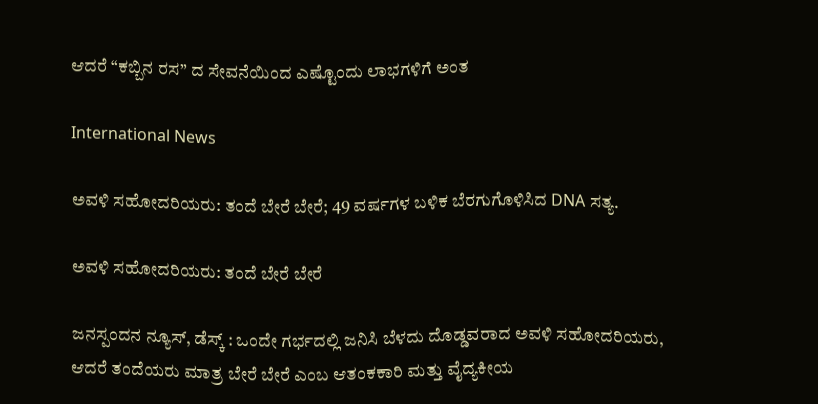ಆದರೆ “ಕಬ್ಬಿನ ರಸ” ದ ಸೇವನೆಯಿಂದ ಎಷ್ಟೊಂದು ಲಾಭಗಳಿಗೆ ಅಂತ

International News

ಅವಳಿ ಸಹೋದರಿಯರು: ತಂದೆ ಬೇರೆ ಬೇರೆ; 49 ವರ್ಷಗಳ ಬಳಿಕ ಬೆರಗುಗೊಳಿಸಿದ DNA ಸತ್ಯ.

ಅವಳಿ ಸಹೋದರಿಯರು: ತಂದೆ ಬೇರೆ ಬೇರೆ

ಜನಸ್ಪಂದನ ನ್ಯೂಸ್‌, ಡೆಸ್ಕ್‌ : ಒಂದೇ ಗರ್ಭದಲ್ಲಿ ಜನಿಸಿ ಬೆಳದು ದೊಡ್ಡವರಾದ ಅವಳಿ ಸಹೋದರಿಯರು, ಆದರೆ ತಂದೆಯರು ಮಾತ್ರ ಬೇರೆ ಬೇರೆ ಎಂಬ ಆತಂಕಕಾರಿ ಮತ್ತು ವೈದ್ಯಕೀಯ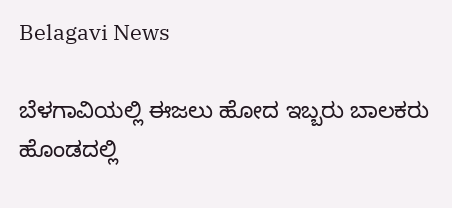Belagavi News

ಬೆಳಗಾವಿಯಲ್ಲಿ ಈಜಲು ಹೋದ ಇಬ್ಬರು ಬಾಲಕರು ಹೊಂಡದಲ್ಲಿ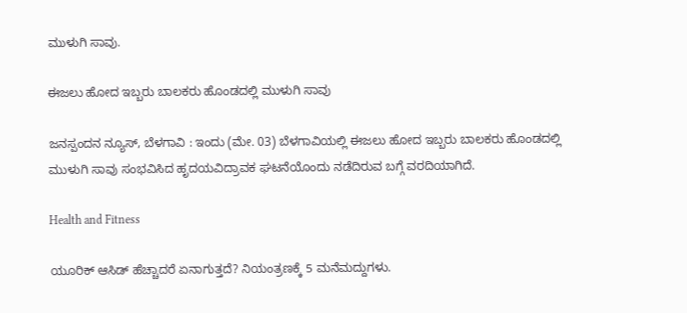ಮುಳುಗಿ ಸಾವು.

ಈಜಲು ಹೋದ ಇಬ್ಬರು ಬಾಲಕರು ಹೊಂಡದಲ್ಲಿ ಮುಳುಗಿ ಸಾವು

ಜನಸ್ಪಂದನ ನ್ಯೂಸ್‌, ಬೆಳಗಾವಿ : ಇಂದು (ಮೇ. 03) ಬೆಳಗಾವಿಯಲ್ಲಿ ಈಜಲು ಹೋದ ಇಬ್ಬರು ಬಾಲಕರು ಹೊಂಡದಲ್ಲಿ ಮುಳುಗಿ ಸಾವು ಸಂಭವಿಸಿದ ಹೃದಯವಿದ್ರಾವಕ ಘಟನೆಯೊಂದು ನಡೆದಿರುವ ಬಗ್ಗೆ ವರದಿಯಾಗಿದೆ.

Health and Fitness

ಯೂರಿಕ್ ಆಸಿಡ್ ಹೆಚ್ಚಾದರೆ ಏನಾಗುತ್ತದೆ? ನಿಯಂತ್ರಣಕ್ಕೆ 5 ಮನೆಮದ್ದುಗಳು.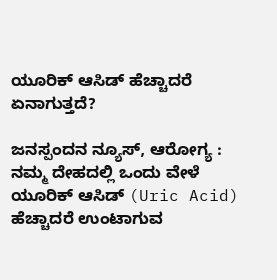ಯೂರಿಕ್ ಆಸಿಡ್ ಹೆಚ್ಚಾದರೆ ಏನಾಗುತ್ತದೆ?

ಜನಸ್ಪಂದನ ನ್ಯೂಸ್‌, ಆರೋಗ್ಯ : ನಮ್ಮ ದೇಹದಲ್ಲಿ ಒಂದು ವೇಳೆ ಯೂರಿಕ್ ಆಸಿಡ್ (Uric Acid) ಹೆಚ್ಚಾದರೆ ಉಂಟಾಗುವ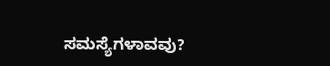ಸಮಸ್ಯೆಗಳಾವವು?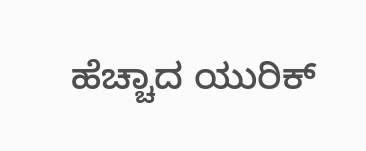ಹೆಚ್ಚಾದ ಯುರಿಕ್‌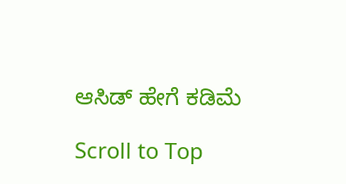ಆಸಿಡ್‌ ಹೇಗೆ ಕಡಿಮೆ

Scroll to Top